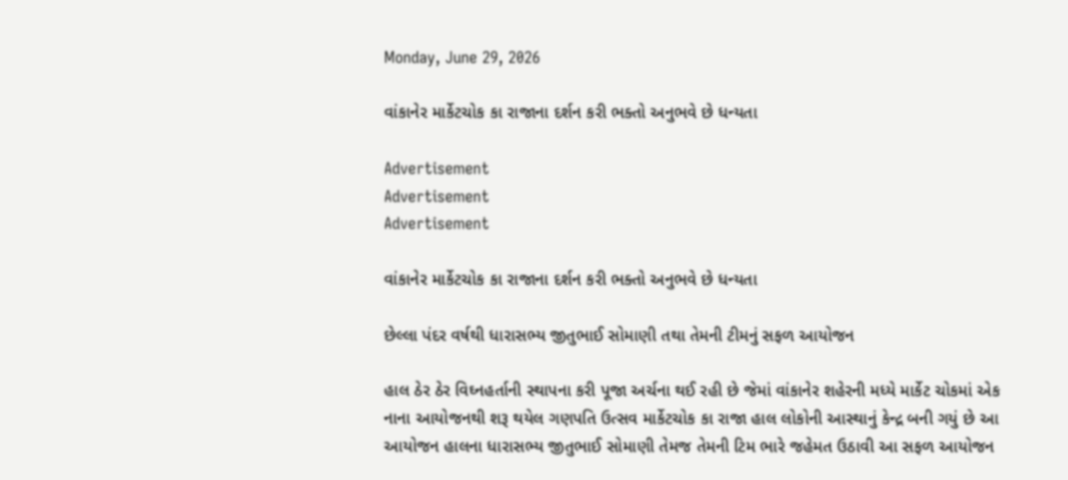Monday, June 29, 2026

વાંકાનેર માર્કેટચોક કા રાજાના દર્શન કરી ભક્તો અનુભવે છે ધન્યતા

Advertisement
Advertisement
Advertisement

વાંકાનેર માર્કેટચોક કા રાજાના દર્શન કરી ભક્તો અનુભવે છે ધન્યતા

છેલ્લા પંદર વર્ષથી ધારાસભ્ય જીતુભાઈ સોમાણી તથા તેમની ટીમનું સફળ આયોજન

હાલ ઠેર ઠેર વિઘ્નહર્તાની સ્થાપના કરી પૂજા અર્ચના થઈ રહી છે જેમાં વાંકાનેર શહેરની મધ્યે માર્કેટ ચોકમાં એક નાના આયોજનથી શરૂ થયેલ ગણપતિ ઉત્સવ માર્કેટચોક કા રાજા હાલ લોકોની આસ્થાનું કેન્દ્ર બની ગયું છે આ આયોજન હાલના ધારાસભ્ય જીતુભાઈ સોમાણી તેમજ તેમની ટિમ ભારે જહેમત ઉઠાવી આ સફળ આયોજન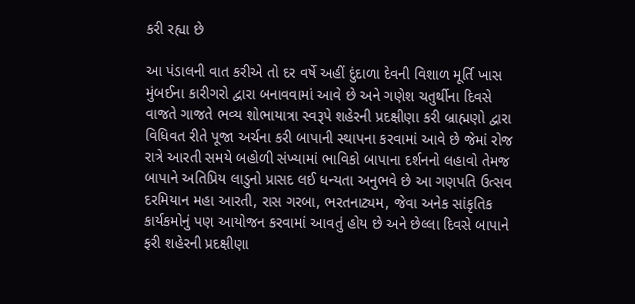કરી રહ્યા છે

આ પંડાલની વાત કરીએ તો દર વર્ષે અહીં દુંદાળા દેવની વિશાળ મૂર્તિ ખાસ મુંબઈના કારીગરો દ્વારા બનાવવામાં આવે છે અને ગણેશ ચતુર્થીના દિવસે વાજતે ગાજતે ભવ્ય શોભાયાત્રા સ્વરૂપે શહેરની પ્રદક્ષીણા કરી બ્રાહ્મણો દ્વારા વિધિવત રીતે પૂજા અર્ચના કરી બાપાની સ્થાપના કરવામાં આવે છે જેમાં રોજ રાત્રે આરતી સમયે બહોળી સંખ્યામાં ભાવિકો બાપાના દર્શનનો લહાવો તેમજ બાપાને અતિપ્રિય લાડુનો પ્રાસદ લઈ ધન્યતા અનુભવે છે આ ગણપતિ ઉત્સવ દરમિયાન મહા આરતી, રાસ ગરબા, ભરતનાટ્યમ, જેવા અનેક સાંકૃતિક કાર્યકમોનું પણ આયોજન કરવામાં આવતું હોય છે અને છેલ્લા દિવસે બાપાને ફરી શહેરની પ્રદક્ષીણા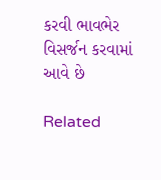કરવી ભાવભેર વિસર્જન કરવામાં આવે છે

Related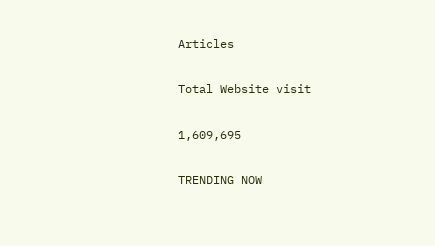Articles

Total Website visit

1,609,695

TRENDING NOW